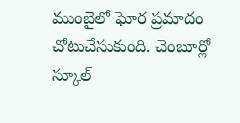ముంబైలో ఘోర ప్రమాదం చోటుచేసుకుంది. చెంబూర్లో స్కూల్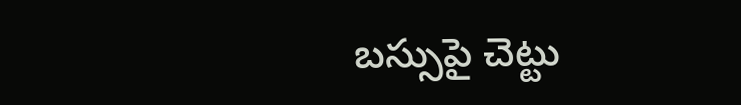బస్సుపై చెట్టు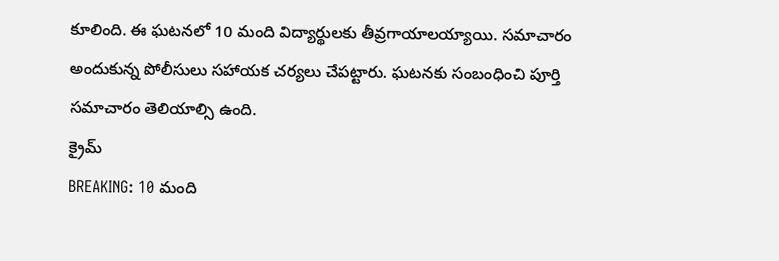కూలింది. ఈ ఘటనలో 10 మంది విద్యార్థులకు తీవ్రగాయాలయ్యాయి. సమాచారం అందుకున్న పోలీసులు సహాయక చర్యలు చేపట్టారు. ఘటనకు సంబంధించి పూర్తి సమాచారం తెలియాల్సి ఉంది.
క్రైమ్
BREAKING: 10 మంది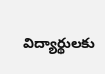విద్యార్థులకు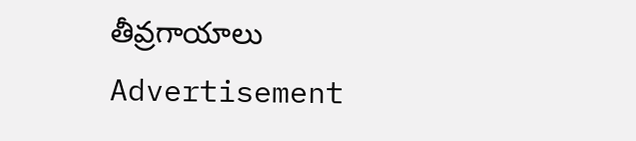తీవ్రగాయాలు
Advertisement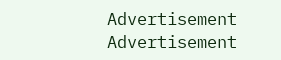Advertisement
Advertisement